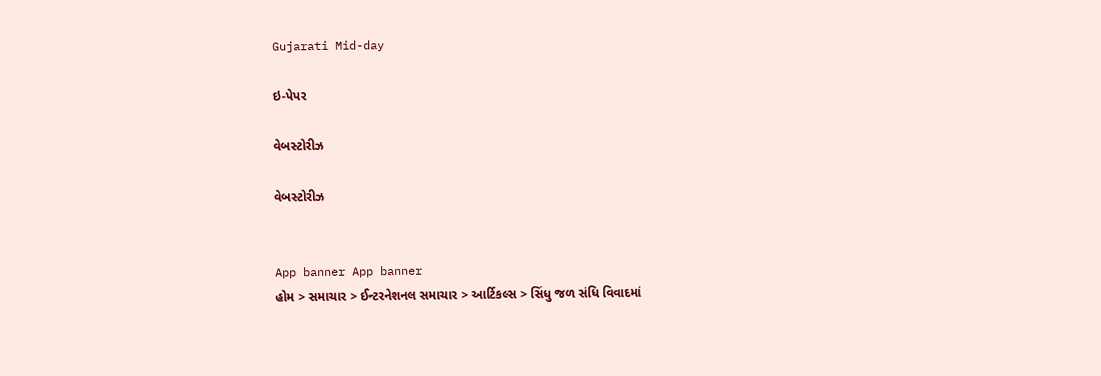Gujarati Mid-day

ઇ-પેપર

વેબસ્ટોરીઝ

વેબસ્ટોરીઝ


App banner App banner
હોમ > સમાચાર > ઈન્ટરનેશનલ સમાચાર > આર્ટિકલ્સ > સિંધુ જળ સંધિ વિવાદમાં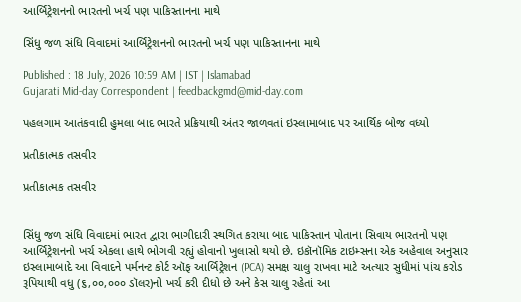આર્બિટ્રેશનનો ભારતનો ખર્ચ પણ પાકિસ્તાનના માથે

સિંધુ જળ સંધિ વિવાદમાં આર્બિટ્રેશનનો ભારતનો ખર્ચ પણ પાકિસ્તાનના માથે

Published : 18 July, 2026 10:59 AM | IST | Islamabad
Gujarati Mid-day Correspondent | feedbackgmd@mid-day.com

પહલગામ આતંકવાદી હુમલા બાદ ભારતે પ્રક્રિયાથી અંતર જાળવતાં ઇસ્લામાબાદ પર આર્થિક બોજ વધ્યો

પ્રતીકાત્મક તસવીર

પ્રતીકાત્મક તસવીર


સિંધુ જળ સંધિ વિવાદમાં ભારત દ્વારા ભાગીદારી સ્થગિત કરાયા બાદ પાકિસ્તાન પોતાના સિવાય ભારતનો પણ આર્બિટ્રેશનનો ખર્ચ એકલા હાથે ભોગવી રહ્યું હોવાનો ખુલાસો થયો છે. ઇકૉનૉમિક ટાઇમ્સના એક અહેવાલ અનુસાર ઇસ્લામાબાદે આ વિવાદને પર્મનન્ટ કોર્ટ ઑફ આર્બિટ્રેશન (PCA) સમક્ષ ચાલુ રાખવા માટે અત્યાર સુધીમાં પાંચ કરોડ રૂપિયાથી વધુ (૬,૦૦,૦૦૦ ડૉલર)નો ખર્ચ કરી દીધો છે અને કેસ ચાલુ રહેતાં આ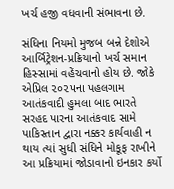ખર્ચ હજી વધવાની સંભાવના છે.

સંધિના નિયમો મુજબ બન્ને દેશોએ આર્બિટ્રેશન-પ્રક્રિયાનો ખર્ચ સમાન હિસ્સામાં વહેંચવાનો હોય છે. જોકે એપ્રિલ ૨૦૨૫ના પહલગામ આતંકવાદી હુમલા બાદ ભારતે સરહદ પારના આતંકવાદ સામે પાકિસ્તાન દ્વારા નક્કર કાર્યવાહી ન થાય ત્યાં સુધી સંધિને મોકૂફ રાખીને આ પ્રક્રિયામાં જોડાવાનો ઇનકાર કર્યો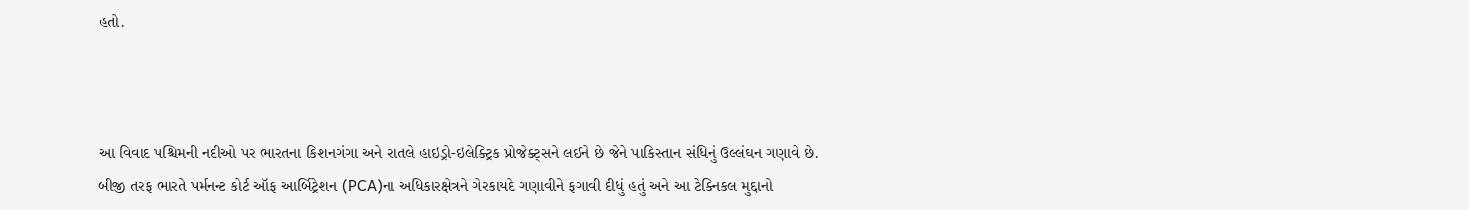હતો.



આ વિવાદ પશ્ચિમની નદીઓ પર ભારતના કિશનગંગા અને રાતલે હાઇડ્રો-ઇલેક્ટ્રિક પ્રોજેક્ટ્સને લઈને છે જેને પાકિસ્તાન સંધિનું ઉલ્લંઘન ગણાવે છે. બીજી તરફ ભારતે પર્મનન્ટ કોર્ટ ઑફ આર્બિટ્રેશન (PCA)ના અધિકારક્ષેત્રને ગેરકાયદે ગણાવીને ફગાવી દીધું હતું અને આ ટેક્નિકલ મુદ્દાનો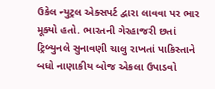ઉકેલ ન્યુટ્રલ એક્સપર્ટ દ્વારા લાવવા પર ભાર મૂક્યો હતો. ભારતની ગેરહાજરી છતાં ટ્રિબ્યુનલે સુનાવણી ચાલુ રાખતાં પાકિસ્તાને બધો નાણાકીય બોજ એકલા ઉપાડવો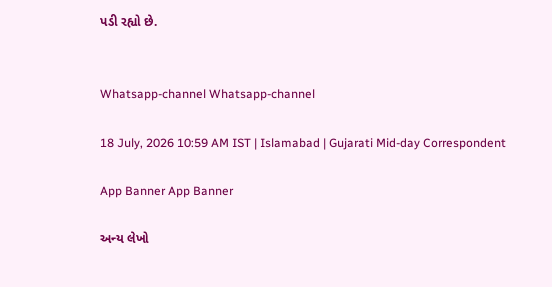પડી રહ્યો છે.


Whatsapp-channel Whatsapp-channel

18 July, 2026 10:59 AM IST | Islamabad | Gujarati Mid-day Correspondent

App Banner App Banner

અન્ય લેખો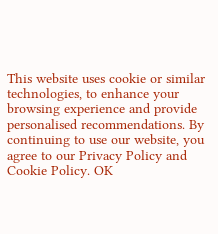This website uses cookie or similar technologies, to enhance your browsing experience and provide personalised recommendations. By continuing to use our website, you agree to our Privacy Policy and Cookie Policy. OK